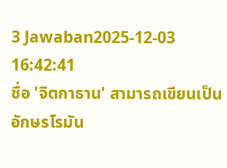3 Jawaban2025-12-03 16:42:41
ชื่อ 'จิตกาธาน' สามารถเขียนเป็นอักษรโรมัน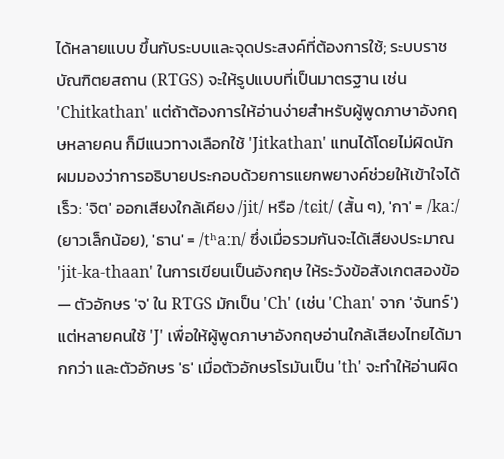ได้หลายแบบ ขึ้นกับระบบและจุดประสงค์ที่ต้องการใช้; ระบบราชบัณฑิตยสถาน (RTGS) จะให้รูปแบบที่เป็นมาตรฐาน เช่น 'Chitkathan' แต่ถ้าต้องการให้อ่านง่ายสำหรับผู้พูดภาษาอังกฤษหลายคน ก็มีแนวทางเลือกใช้ 'Jitkathan' แทนได้โดยไม่ผิดนัก
ผมมองว่าการอธิบายประกอบด้วยการแยกพยางค์ช่วยให้เข้าใจได้เร็ว: 'จิต' ออกเสียงใกล้เคียง /jit/ หรือ /tɕit/ (สั้น ๆ), 'กา' = /kaː/ (ยาวเล็กน้อย), 'ธาน' = /tʰaːn/ ซึ่งเมื่อรวมกันจะได้เสียงประมาณ 'jit-ka-thaan' ในการเขียนเป็นอังกฤษ ให้ระวังข้อสังเกตสองข้อ — ตัวอักษร 'จ' ใน RTGS มักเป็น 'Ch' (เช่น 'Chan' จาก 'จันทร์') แต่หลายคนใช้ 'J' เพื่อให้ผู้พูดภาษาอังกฤษอ่านใกล้เสียงไทยได้มากกว่า และตัวอักษร 'ธ' เมื่อตัวอักษรโรมันเป็น 'th' จะทำให้อ่านผิด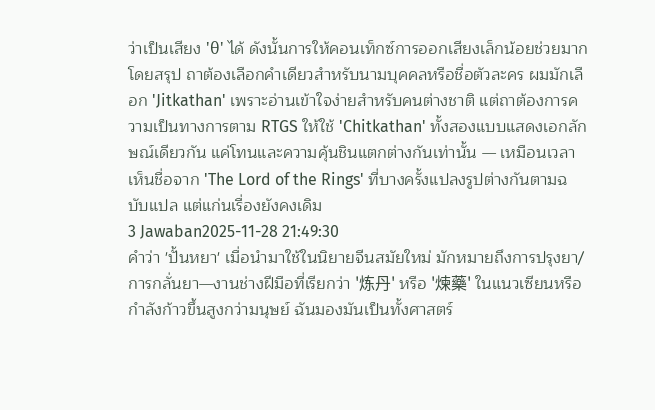ว่าเป็นเสียง 'θ' ได้ ดังนั้นการให้คอนเท็กซ์การออกเสียงเล็กน้อยช่วยมาก
โดยสรุป ถาต้องเลือกคำเดียวสำหรับนามบุคคลหรือชื่อตัวละคร ผมมักเลือก 'Jitkathan' เพราะอ่านเข้าใจง่ายสำหรับคนต่างชาติ แต่ถาต้องการความเป็นทางการตาม RTGS ให้ใช้ 'Chitkathan' ทั้งสองแบบแสดงเอกลักษณ์เดียวกัน แค่โทนและความคุ้นชินแตกต่างกันเท่านั้น — เหมือนเวลาเห็นชื่อจาก 'The Lord of the Rings' ที่บางครั้งแปลงรูปต่างกันตามฉบับแปล แต่แก่นเรื่องยังคงเดิม
3 Jawaban2025-11-28 21:49:30
คำว่า 'ปั้นหยา' เมื่อนำมาใช้ในนิยายจีนสมัยใหม่ มักหมายถึงการปรุงยา/การกลั่นยา—งานช่างฝีมือที่เรียกว่า '炼丹' หรือ '煉藥' ในแนวเซียนหรือกำลังก้าวขึ้นสูงกว่ามนุษย์ ฉันมองมันเป็นทั้งศาสตร์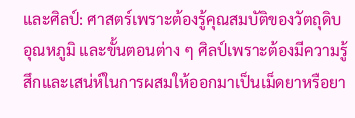และศิลป์: ศาสตร์เพราะต้องรู้คุณสมบัติของวัตถุดิบ อุณหภูมิ และขั้นตอนต่าง ๆ ศิลป์เพราะต้องมีความรู้สึกและเสน่ห์ในการผสมให้ออกมาเป็นเม็ดยาหรือยา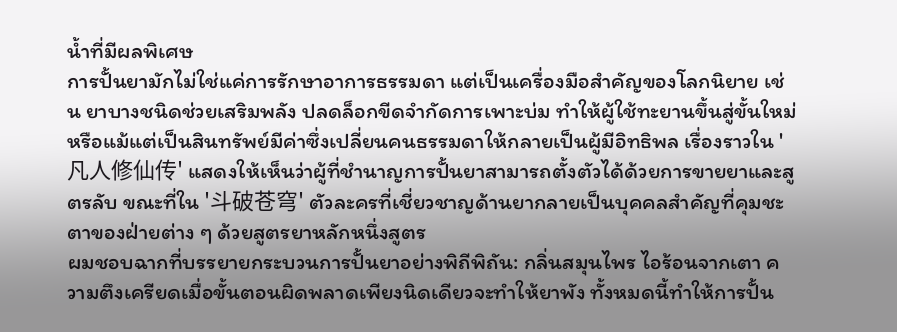น้ำที่มีผลพิเศษ
การปั้นยามักไม่ใช่แค่การรักษาอาการธรรมดา แต่เป็นเครื่องมือสำคัญของโลกนิยาย เช่น ยาบางชนิดช่วยเสริมพลัง ปลดล็อกขีดจำกัดการเพาะบ่ม ทำให้ผู้ใช้ทะยานขึ้นสู่ขั้นใหม่ หรือแม้แต่เป็นสินทรัพย์มีค่าซึ่งเปลี่ยนคนธรรมดาให้กลายเป็นผู้มีอิทธิพล เรื่องราวใน '凡人修仙传' แสดงให้เห็นว่าผู้ที่ชำนาญการปั้นยาสามารถตั้งตัวได้ด้วยการขายยาและสูตรลับ ขณะที่ใน '斗破苍穹' ตัวละครที่เชี่ยวชาญด้านยากลายเป็นบุคคลสำคัญที่คุมชะตาของฝ่ายต่าง ๆ ด้วยสูตรยาหลักหนึ่งสูตร
ผมชอบฉากที่บรรยายกระบวนการปั้นยาอย่างพิถีพิถัน: กลิ่นสมุนไพร ไอร้อนจากเตา ความตึงเครียดเมื่อขั้นตอนผิดพลาดเพียงนิดเดียวจะทำให้ยาพัง ทั้งหมดนี้ทำให้การปั้น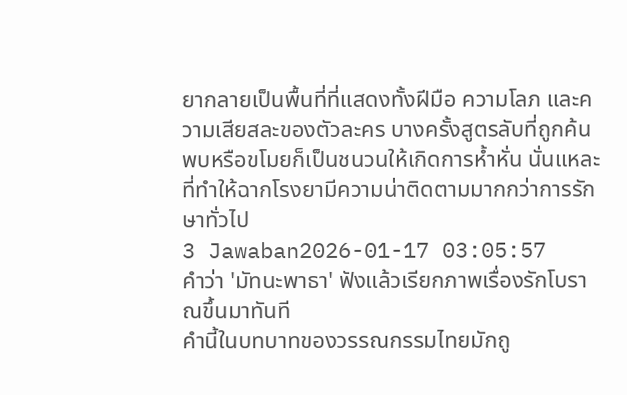ยากลายเป็นพื้นที่ที่แสดงทั้งฝีมือ ความโลภ และความเสียสละของตัวละคร บางครั้งสูตรลับที่ถูกค้นพบหรือขโมยก็เป็นชนวนให้เกิดการห้ำหั่น นั่นแหละที่ทำให้ฉากโรงยามีความน่าติดตามมากกว่าการรักษาทั่วไป
3 Jawaban2026-01-17 03:05:57
คำว่า 'มัทนะพาธา' ฟังแล้วเรียกภาพเรื่องรักโบราณขึ้นมาทันที
คำนี้ในบทบาทของวรรณกรรมไทยมักถู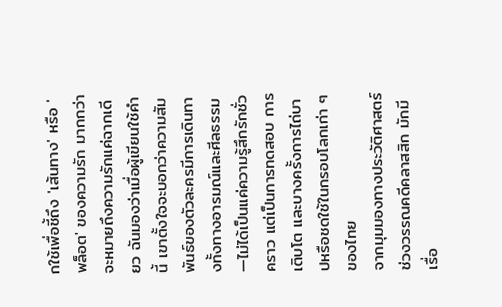กใช้เพื่อชี้ถึง 'เส้นทาง' หรือ 'พล็อต' ของความรัก มากกว่าจะหมายถึงความรักแค่ฉากเดียว ฉันมองว่าเมื่อผู้เขียนใช้คำนี้ เขาตั้งใจจะบอกว่าความสัมพันธ์ของตัวละครมีการเดินทางทั้งทางอารมณ์และศีลธรรม—ไม่ได้เป็นแค่ความรู้สึกรักชั่วคราว แต่เป็นการทดสอบ การเติบโต และบางครั้งการไถ่บาปหรือชดใช้ในกรอบโลกเก่า ๆ ของไทย
จากมุมมองทางประวัติศาสตร์ ช่วงวรรณคดีคลาสสิก มักมีเรื่อ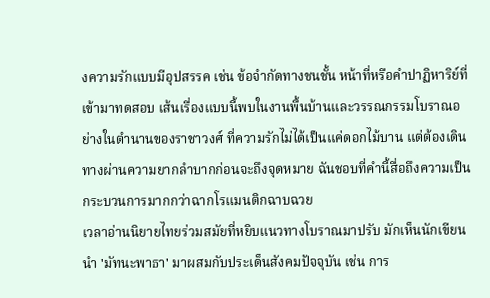งความรักแบบมีอุปสรรค เช่น ข้อจำกัดทางชนชั้น หน้าที่หรือคำปาฏิหาริย์ที่เข้ามาทดสอบ เส้นเรื่องแบบนี้พบในงานพื้นบ้านและวรรณกรรมโบราณอย่างในตำนานของราชาวงศ์ ที่ความรักไม่ได้เป็นแค่ดอกไม้บาน แต่ต้องเดินทางผ่านความยากลำบากก่อนจะถึงจุดหมาย ฉันชอบที่คำนี้สื่อถึงความเป็นกระบวนการมากกว่าฉากโรแมนติกฉาบฉวย
เวลาอ่านนิยายไทยร่วมสมัยที่หยิบแนวทางโบราณมาปรับ มักเห็นนักเขียนนำ 'มัทนะพาธา' มาผสมกับประเด็นสังคมปัจจุบัน เช่น การ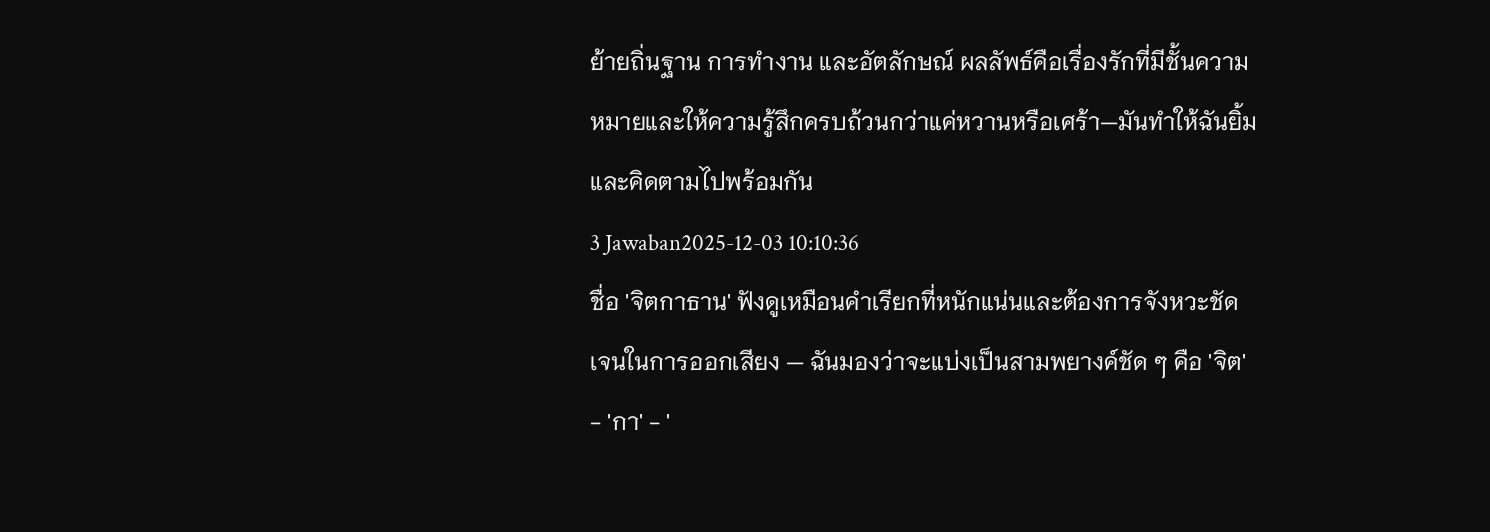ย้ายถิ่นฐาน การทำงาน และอัตลักษณ์ ผลลัพธ์คือเรื่องรักที่มีชั้นความหมายและให้ความรู้สึกครบถ้วนกว่าแค่หวานหรือเศร้า—มันทำให้ฉันยิ้มและคิดตามไปพร้อมกัน
3 Jawaban2025-12-03 10:10:36
ชื่อ 'จิตกาธาน' ฟังดูเหมือนคำเรียกที่หนักแน่นและต้องการจังหวะชัดเจนในการออกเสียง — ฉันมองว่าจะแบ่งเป็นสามพยางค์ชัด ๆ คือ 'จิต' - 'กา' - '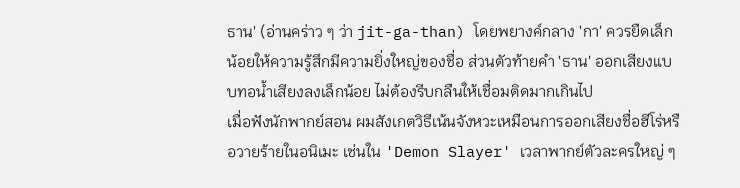ธาน' (อ่านคร่าว ๆ ว่า jit-ga-than) โดยพยางค์กลาง 'กา' ควรยืดเล็กน้อยให้ความรู้สึกมีความยิ่งใหญ่ของชื่อ ส่วนตัวท้ายคำ 'ธาน' ออกเสียงแบบทอน้ำเสียงลงเล็กน้อย ไม่ต้องรีบกลืนให้เชื่อมติดมากเกินไป
เมื่อฟังนักพากย์สอน ผมสังเกตวิธีเน้นจังหวะเหมือนการออกเสียงชื่อฮีโร่หรือวายร้ายในอนิเมะ เช่นใน 'Demon Slayer' เวลาพากย์ตัวละครใหญ่ ๆ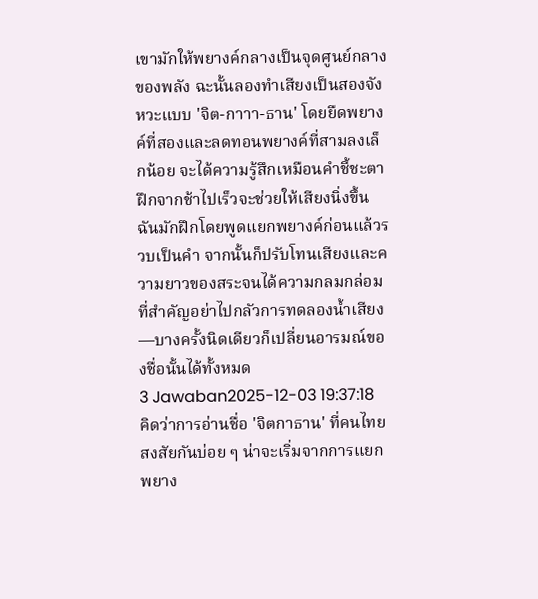เขามักให้พยางค์กลางเป็นจุดศูนย์กลางของพลัง ฉะนั้นลองทำเสียงเป็นสองจังหวะแบบ 'จิต-กาาา-ธาน' โดยยืดพยางค์ที่สองและลดทอนพยางค์ที่สามลงเล็กน้อย จะได้ความรู้สึกเหมือนคำชี้ชะตา
ฝึกจากช้าไปเร็วจะช่วยให้เสียงนิ่งขึ้น ฉันมักฝึกโดยพูดแยกพยางค์ก่อนแล้วรวบเป็นคำ จากนั้นก็ปรับโทนเสียงและความยาวของสระจนได้ความกลมกล่อม ที่สำคัญอย่าไปกลัวการทดลองน้ำเสียง—บางครั้งนิดเดียวก็เปลี่ยนอารมณ์ของชื่อนั้นได้ทั้งหมด
3 Jawaban2025-12-03 19:37:18
คิดว่าการอ่านชื่อ 'จิตกาธาน' ที่คนไทยสงสัยกันบ่อย ๆ น่าจะเริ่มจากการแยกพยาง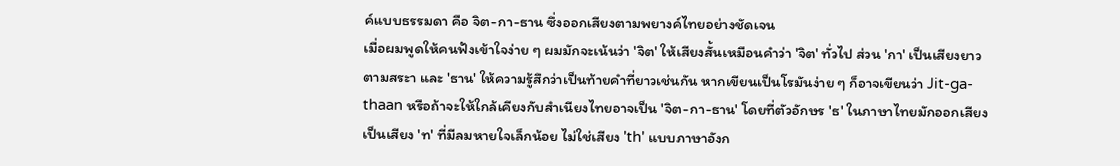ค์แบบธรรมดา คือ จิต-กา-ธาน ซึ่งออกเสียงตามพยางค์ไทยอย่างชัดเจน
เมื่อผมพูดให้คนฟังเข้าใจง่าย ๆ ผมมักจะเน้นว่า 'จิต' ให้เสียงสั้นเหมือนคำว่า 'จิต' ทั่วไป ส่วน 'กา' เป็นเสียงยาวตามสระา และ 'ธาน' ให้ความรู้สึกว่าเป็นท้ายคำที่ยาวเช่นกัน หากเขียนเป็นโรมันง่าย ๆ ก็อาจเขียนว่า Jit-ga-thaan หรือถ้าจะให้ใกล้เคียงกับสำเนียงไทยอาจเป็น 'จิต-กา-ธาน' โดยที่ตัวอักษร 'ธ' ในภาษาไทยมักออกเสียงเป็นเสียง 'ท' ที่มีลมหายใจเล็กน้อย ไม่ใช่เสียง 'th' แบบภาษาอังก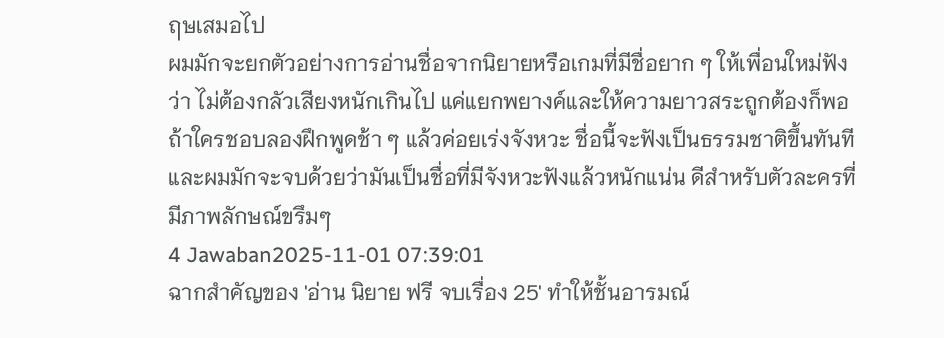ฤษเสมอไป
ผมมักจะยกตัวอย่างการอ่านชื่อจากนิยายหรือเกมที่มีชื่อยาก ๆ ให้เพื่อนใหม่ฟังว่า ไม่ต้องกลัวเสียงหนักเกินไป แค่แยกพยางค์และให้ความยาวสระถูกต้องก็พอ ถ้าใครชอบลองฝึกพูดช้า ๆ แล้วค่อยเร่งจังหวะ ชื่อนี้จะฟังเป็นธรรมชาติขึ้นทันที และผมมักจะจบด้วยว่ามันเป็นชื่อที่มีจังหวะฟังแล้วหนักแน่น ดีสำหรับตัวละครที่มีภาพลักษณ์ขรึมๆ
4 Jawaban2025-11-01 07:39:01
ฉากสำคัญของ 'อ่าน นิยาย ฟรี จบเรื่อง 25' ทำให้ชั้นอารมณ์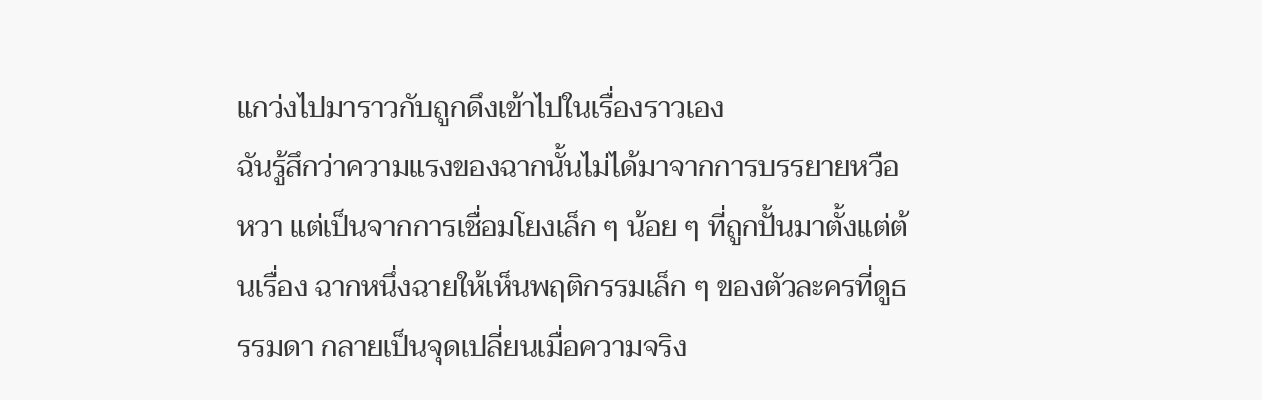แกว่งไปมาราวกับถูกดึงเข้าไปในเรื่องราวเอง
ฉันรู้สึกว่าความแรงของฉากนั้นไม่ได้มาจากการบรรยายหวือหวา แต่เป็นจากการเชื่อมโยงเล็ก ๆ น้อย ๆ ที่ถูกปั้นมาตั้งแต่ต้นเรื่อง ฉากหนึ่งฉายให้เห็นพฤติกรรมเล็ก ๆ ของตัวละครที่ดูธรรมดา กลายเป็นจุดเปลี่ยนเมื่อความจริง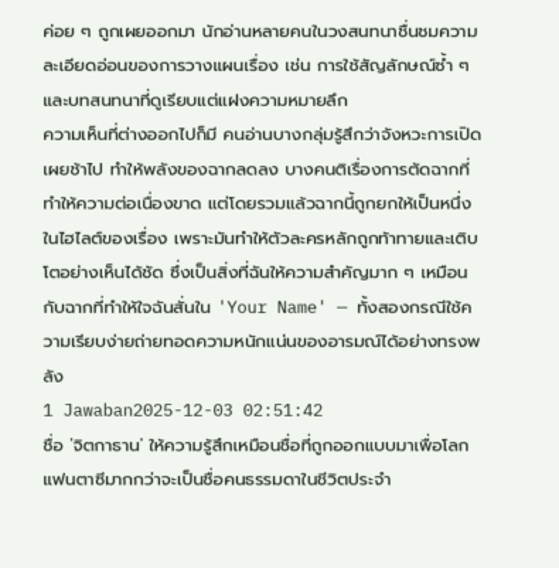ค่อย ๆ ถูกเผยออกมา นักอ่านหลายคนในวงสนทนาชื่นชมความละเอียดอ่อนของการวางแผนเรื่อง เช่น การใช้สัญลักษณ์ซ้ำ ๆ และบทสนทนาที่ดูเรียบแต่แฝงความหมายลึก
ความเห็นที่ต่างออกไปก็มี คนอ่านบางกลุ่มรู้สึกว่าจังหวะการเปิดเผยช้าไป ทำให้พลังของฉากลดลง บางคนติเรื่องการตัดฉากที่ทำให้ความต่อเนื่องขาด แต่โดยรวมแล้วฉากนี้ถูกยกให้เป็นหนึ่งในไฮไลต์ของเรื่อง เพราะมันทำให้ตัวละครหลักถูกท้าทายและเติบโตอย่างเห็นได้ชัด ซึ่งเป็นสิ่งที่ฉันให้ความสำคัญมาก ๆ เหมือนกับฉากที่ทำให้ใจฉันสั่นใน 'Your Name' — ทั้งสองกรณีใช้ความเรียบง่ายถ่ายทอดความหนักแน่นของอารมณ์ได้อย่างทรงพลัง
1 Jawaban2025-12-03 02:51:42
ชื่อ 'จิตกาธาน' ให้ความรู้สึกเหมือนชื่อที่ถูกออกแบบมาเพื่อโลกแฟนตาซีมากกว่าจะเป็นชื่อคนธรรมดาในชีวิตประจำ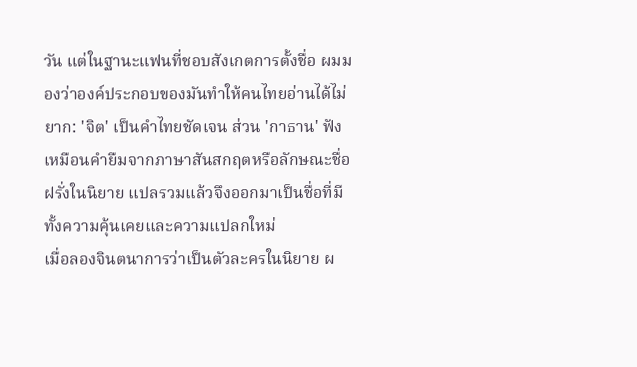วัน แต่ในฐานะแฟนที่ชอบสังเกตการตั้งชื่อ ผมมองว่าองค์ประกอบของมันทำให้คนไทยอ่านได้ไม่ยาก: 'จิต' เป็นคำไทยชัดเจน ส่วน 'กาธาน' ฟังเหมือนคำยืมจากภาษาสันสกฤตหรือลักษณะชื่อฝรั่งในนิยาย แปลรวมแล้วจึงออกมาเป็นชื่อที่มีทั้งความคุ้นเคยและความแปลกใหม่
เมื่อลองจินตนาการว่าเป็นตัวละครในนิยาย ผ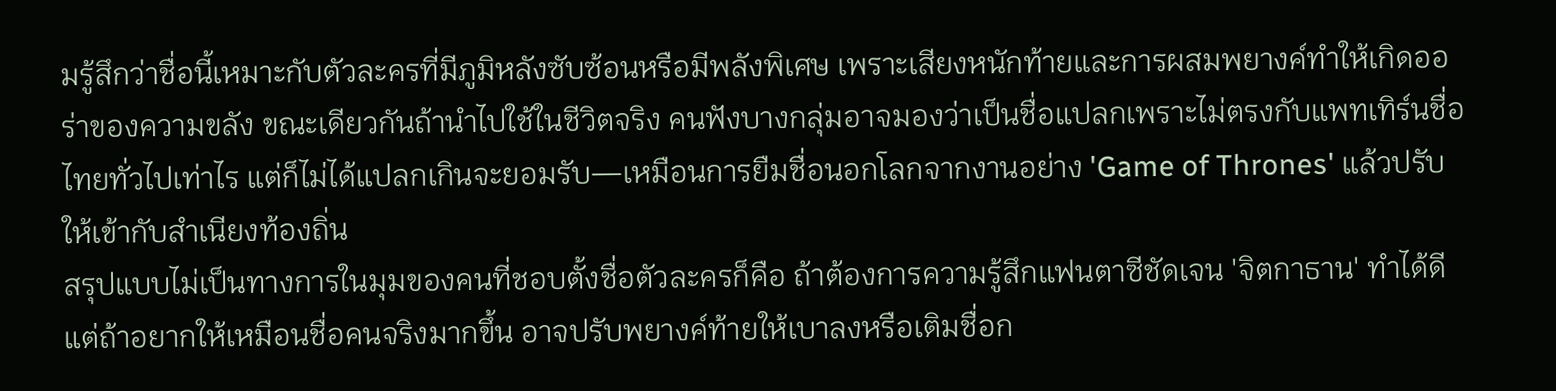มรู้สึกว่าชื่อนี้เหมาะกับตัวละครที่มีภูมิหลังซับซ้อนหรือมีพลังพิเศษ เพราะเสียงหนักท้ายและการผสมพยางค์ทำให้เกิดออร่าของความขลัง ขณะเดียวกันถ้านำไปใช้ในชีวิตจริง คนฟังบางกลุ่มอาจมองว่าเป็นชื่อแปลกเพราะไม่ตรงกับแพทเทิร์นชื่อไทยทั่วไปเท่าไร แต่ก็ไม่ได้แปลกเกินจะยอมรับ—เหมือนการยืมชื่อนอกโลกจากงานอย่าง 'Game of Thrones' แล้วปรับให้เข้ากับสำเนียงท้องถิ่น
สรุปแบบไม่เป็นทางการในมุมของคนที่ชอบตั้งชื่อตัวละครก็คือ ถ้าต้องการความรู้สึกแฟนตาซีชัดเจน 'จิตกาธาน' ทำได้ดี แต่ถ้าอยากให้เหมือนชื่อคนจริงมากขึ้น อาจปรับพยางค์ท้ายให้เบาลงหรือเติมชื่อก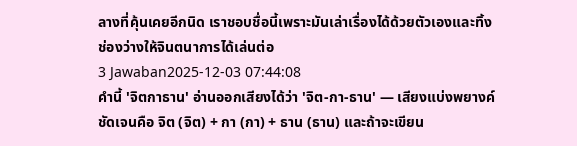ลางที่คุ้นเคยอีกนิด เราชอบชื่อนี้เพราะมันเล่าเรื่องได้ด้วยตัวเองและทิ้งช่องว่างให้จินตนาการได้เล่นต่อ
3 Jawaban2025-12-03 07:44:08
คำนี้ 'จิตกาธาน' อ่านออกเสียงได้ว่า 'จิต-กา-ธาน' — เสียงแบ่งพยางค์ชัดเจนคือ จิต (จิต) + กา (กา) + ธาน (ธาน) และถ้าจะเขียน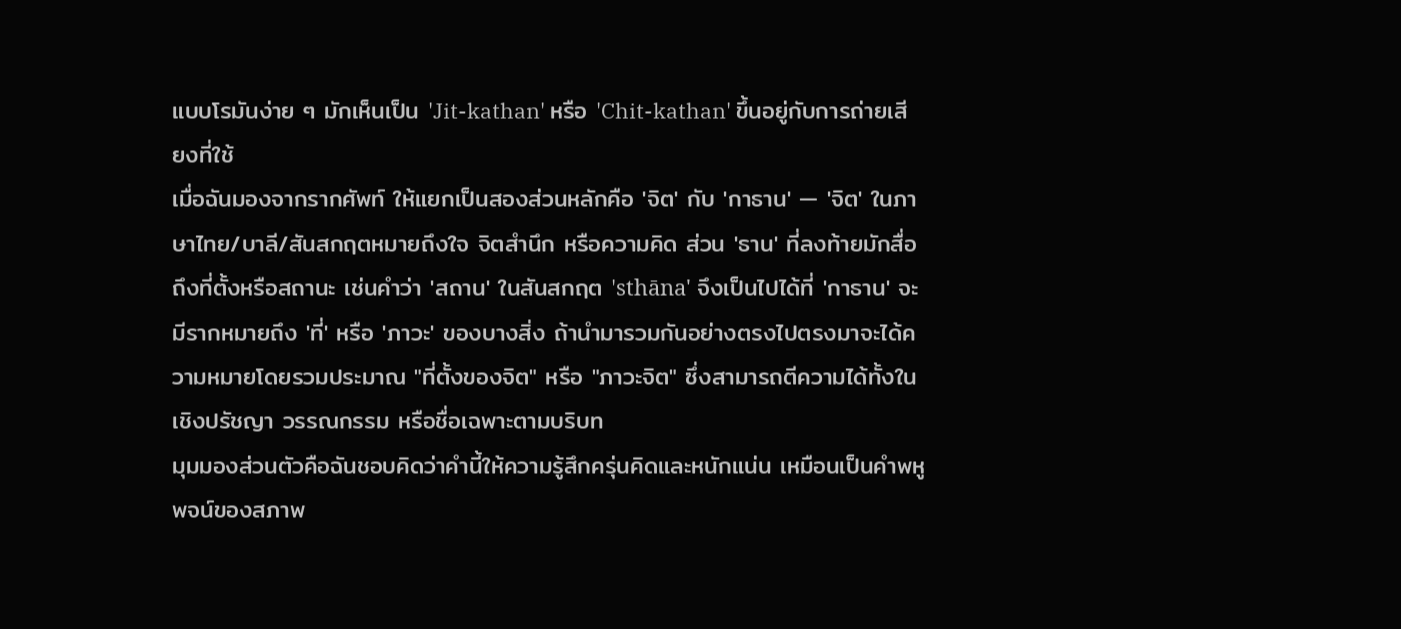แบบโรมันง่าย ๆ มักเห็นเป็น 'Jit-kathan' หรือ 'Chit-kathan' ขึ้นอยู่กับการถ่ายเสียงที่ใช้
เมื่อฉันมองจากรากศัพท์ ให้แยกเป็นสองส่วนหลักคือ 'จิต' กับ 'กาธาน' — 'จิต' ในภาษาไทย/บาลี/สันสกฤตหมายถึงใจ จิตสำนึก หรือความคิด ส่วน 'ธาน' ที่ลงท้ายมักสื่อถึงที่ตั้งหรือสถานะ เช่นคำว่า 'สถาน' ในสันสกฤต 'sthāna' จึงเป็นไปได้ที่ 'กาธาน' จะมีรากหมายถึง 'ที่' หรือ 'ภาวะ' ของบางสิ่ง ถ้านำมารวมกันอย่างตรงไปตรงมาจะได้ความหมายโดยรวมประมาณ "ที่ตั้งของจิต" หรือ "ภาวะจิต" ซึ่งสามารถตีความได้ทั้งในเชิงปรัชญา วรรณกรรม หรือชื่อเฉพาะตามบริบท
มุมมองส่วนตัวคือฉันชอบคิดว่าคำนี้ให้ความรู้สึกครุ่นคิดและหนักแน่น เหมือนเป็นคำพหูพจน์ของสภาพ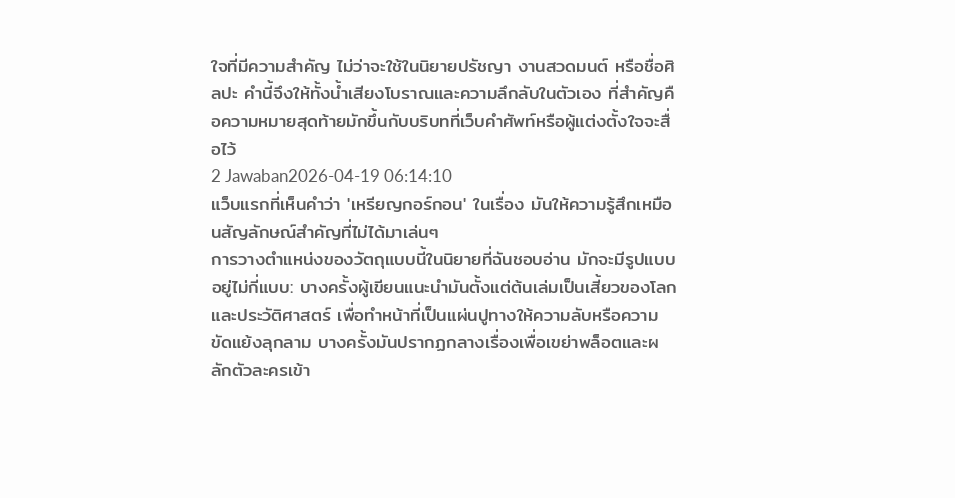ใจที่มีความสำคัญ ไม่ว่าจะใช้ในนิยายปรัชญา งานสวดมนต์ หรือชื่อศิลปะ คำนี้จึงให้ทั้งน้ำเสียงโบราณและความลึกลับในตัวเอง ที่สำคัญคือความหมายสุดท้ายมักขึ้นกับบริบทที่เว็บคำศัพท์หรือผู้แต่งตั้งใจจะสื่อไว้
2 Jawaban2026-04-19 06:14:10
แว็บแรกที่เห็นคำว่า 'เหรียญกอร์กอน' ในเรื่อง มันให้ความรู้สึกเหมือนสัญลักษณ์สำคัญที่ไม่ได้มาเล่นๆ
การวางตำแหน่งของวัตถุแบบนี้ในนิยายที่ฉันชอบอ่าน มักจะมีรูปแบบอยู่ไม่กี่แบบ: บางครั้งผู้เขียนแนะนำมันตั้งแต่ต้นเล่มเป็นเสี้ยวของโลกและประวัติศาสตร์ เพื่อทำหน้าที่เป็นแผ่นปูทางให้ความลับหรือความขัดแย้งลุกลาม บางครั้งมันปรากฏกลางเรื่องเพื่อเขย่าพล็อตและผลักตัวละครเข้า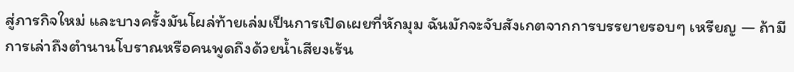สู่ภารกิจใหม่ และบางครั้งมันโผล่ท้ายเล่มเป็นการเปิดเผยที่หักมุม ฉันมักจะจับสังเกตจากการบรรยายรอบๆ เหรียญ — ถ้ามีการเล่าถึงตำนานโบราณหรือคนพูดถึงด้วยน้ำเสียงเร้น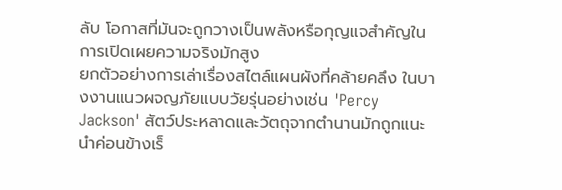ลับ โอกาสที่มันจะถูกวางเป็นพลังหรือกุญแจสำคัญในการเปิดเผยความจริงมักสูง
ยกตัวอย่างการเล่าเรื่องสไตล์แผนผังที่คล้ายคลึง ในบางงานแนวผจญภัยแบบวัยรุ่นอย่างเช่น 'Percy Jackson' สัตว์ประหลาดและวัตถุจากตำนานมักถูกแนะนำค่อนข้างเร็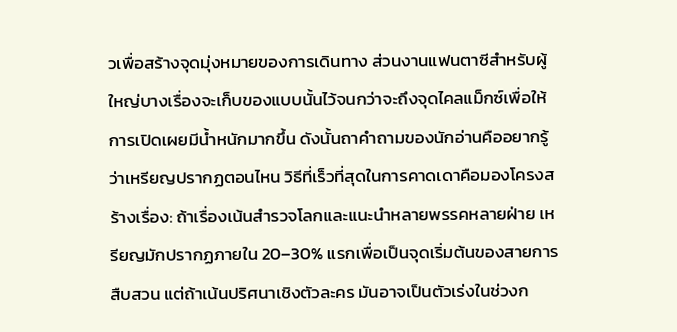วเพื่อสร้างจุดมุ่งหมายของการเดินทาง ส่วนงานแฟนตาซีสำหรับผู้ใหญ่บางเรื่องจะเก็บของแบบนั้นไว้จนกว่าจะถึงจุดไคลแม็กซ์เพื่อให้การเปิดเผยมีน้ำหนักมากขึ้น ดังนั้นถาคำถามของนักอ่านคืออยากรู้ว่าเหรียญปรากฏตอนไหน วิธีที่เร็วที่สุดในการคาดเดาคือมองโครงสร้างเรื่อง: ถ้าเรื่องเน้นสำรวจโลกและแนะนำหลายพรรคหลายฝ่าย เหรียญมักปรากฏภายใน 20–30% แรกเพื่อเป็นจุดเริ่มต้นของสายการสืบสวน แต่ถ้าเน้นปริศนาเชิงตัวละคร มันอาจเป็นตัวเร่งในช่วงก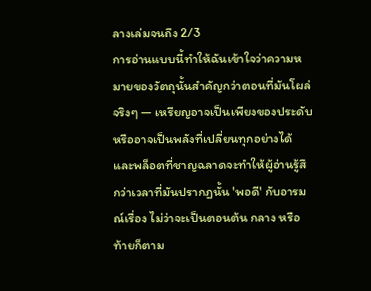ลางเล่มจนถึง 2/3
การอ่านแบบนี้ทำให้ฉันเข้าใจว่าความหมายของวัตถุนั้นสำคัญกว่าตอนที่มันโผล่จริงๆ — เหรียญอาจเป็นเพียงของประดับหรืออาจเป็นพลังที่เปลี่ยนทุกอย่างได้ และพล็อตที่ชาญฉลาดจะทำให้ผู้อ่านรู้สึกว่าเวลาที่มันปรากฏนั้น 'พอดี' กับอารมณ์เรื่อง ไม่ว่าจะเป็นตอนต้น กลาง หรือท้ายก็ตาม